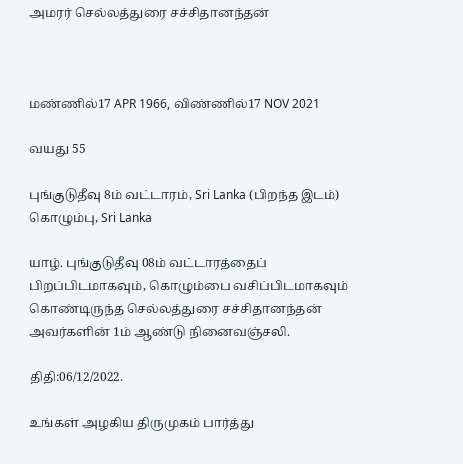அமரர் செல்லத்துரை சச்சிதானந்தன்



மண்ணில்17 APR 1966, விண்ணில்17 NOV 2021

வயது 55

புங்குடுதீவு 8ம் வட்டாரம், Sri Lanka (பிறந்த இடம்) கொழும்பு, Sri Lanka

யாழ். புங்குடுதீவு 08ம் வட்டாரத்தைப் பிறப்பிடமாகவும், கொழும்பை வசிப்பிடமாகவும் கொண்டிருந்த செல்லத்துரை சச்சிதானந்தன் அவர்களின் 1ம் ஆண்டு நினைவஞ்சலி.

திதி:06/12/2022.

உங்கள் அழகிய திருமுகம் பார்த்து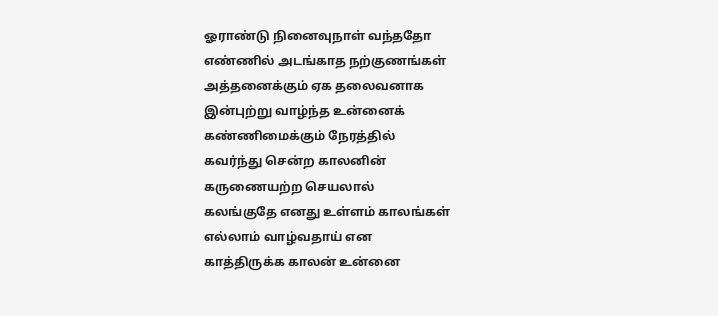ஓராண்டு நினைவுநாள் வந்ததோ
எண்ணில் அடங்காத நற்குணங்கள்
அத்தனைக்கும் ஏக தலைவனாக
இன்புற்று வாழ்ந்த உன்னைக்
கண்ணிமைக்கும் நேரத்தில்
கவர்ந்து சென்ற காலனின்
கருணையற்ற செயலால்
கலங்குதே எனது உள்ளம் காலங்கள்
எல்லாம் வாழ்வதாய் என
காத்திருக்க காலன் உன்னை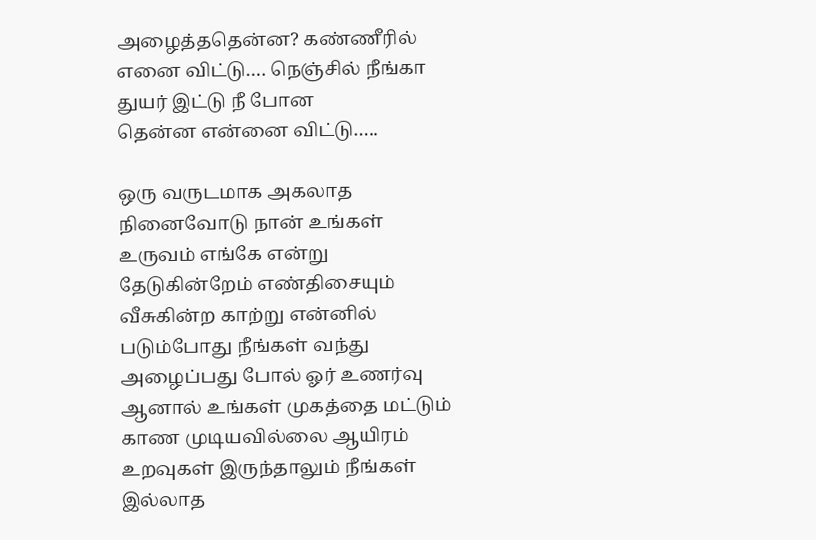அழைத்ததென்ன? கண்ணீரில்
எனை விட்டு…. நெஞ்சில் நீங்கா
துயர் இட்டு நீ போன
தென்ன என்னை விட்டு…..

ஒரு வருடமாக அகலாத
நினைவோடு நான் உங்கள்
உருவம் எங்கே என்று
தேடுகின்றேம் எண்திசையும்
வீசுகின்ற காற்று என்னில்
படும்போது நீங்கள் வந்து
அழைப்பது போல் ஓர் உணர்வு
ஆனால் உங்கள் முகத்தை மட்டும்
காண முடியவில்லை ஆயிரம்
உறவுகள் இருந்தாலும் நீங்கள்
இல்லாத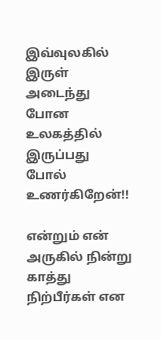இவ்வுலகில் இருள்
அடைந்து போன உலகத்தில்
இருப்பது போல் உணர்கிறேன்!!

என்றும் என் அருகில் நின்று
காத்து நிற்பீர்கள் என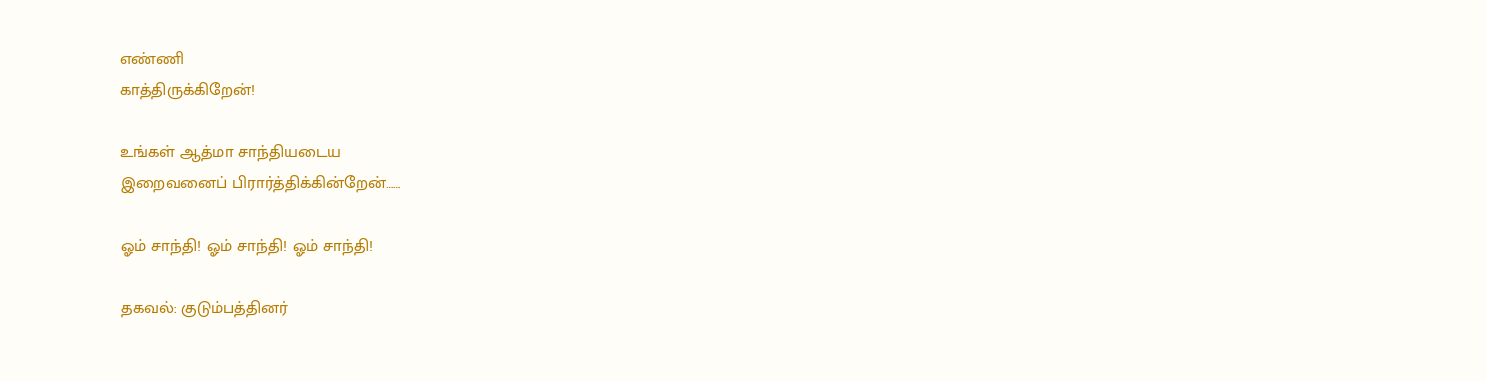எண்ணி
காத்திருக்கிறேன்!

உங்கள் ஆத்மா சாந்தியடைய
இறைவனைப் பிரார்த்திக்கின்றேன்……

ஓம் சாந்தி! ஓம் சாந்தி! ஓம் சாந்தி!

தகவல்: குடும்பத்தினர்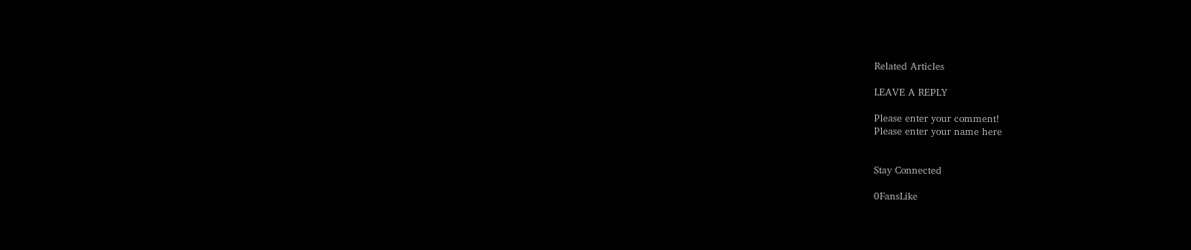Related Articles

LEAVE A REPLY

Please enter your comment!
Please enter your name here


Stay Connected

0FansLike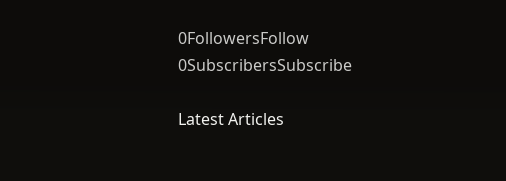0FollowersFollow
0SubscribersSubscribe

Latest Articles